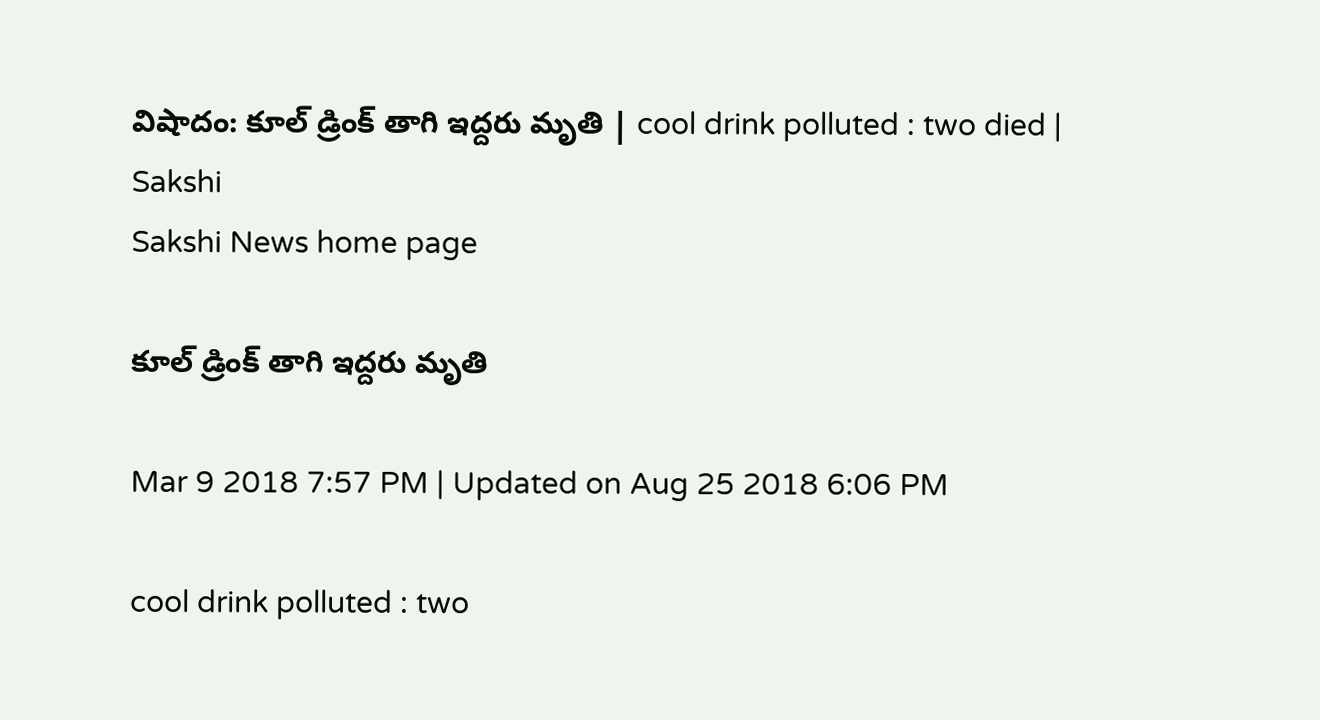విషాదం: కూల్‌ డ్రింక్‌ తాగి ఇద్దరు మృతి | cool drink polluted : two died | Sakshi
Sakshi News home page

కూల్‌ డ్రింక్‌ తాగి ఇద్దరు మృతి

Mar 9 2018 7:57 PM | Updated on Aug 25 2018 6:06 PM

cool drink polluted : two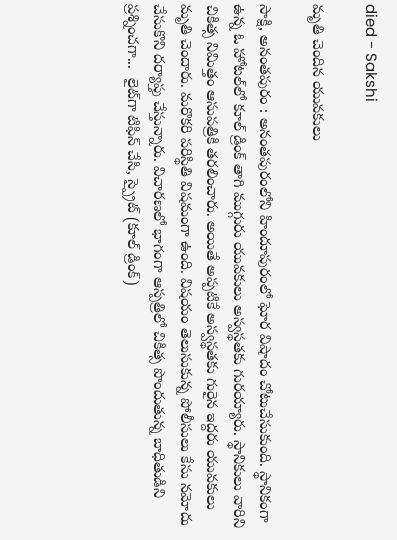died - Sakshi

మృతి చెందిన యువకులు

సాక్షి, అనంతపురం : అనంతపురంలోని హిందూపురంలో ఘోర విషాదం చోటుచేసుకుంది. స్థానికంగా ఉన్న ఓ హోటల్‌లో కూల్‌ డ్రింక్‌ తాగి ముగ్గురు యువకులు అస్వస్థతకు గురయ్యారు. స్థానికులు వారిని చికిత్స నిమిత్తం ఆసుపత్రికి తరలించారు. అయితే అప్పటికే అస్వస్థతకు గురైన ఇద్దరు యువకులు మృతి చెందారు. మరొకరి పరిస్థితి విషమంగా ఉంది. విషయం తెలుసుకున్న పోలీసులు కేసు నమోదు చేసుకొని దర్యాప్తు చేస్తున్నారు. విచారణలో భాగంగా ఆస్పత్రిలో చికిత్స పొందుతున్న బాధితుడిని ప్రశ్నించగా...  లైట్‌గా టిఫిన్‌ చేసి, స్ప్రైట్‌ (కూల్‌ డ్రింక్‌)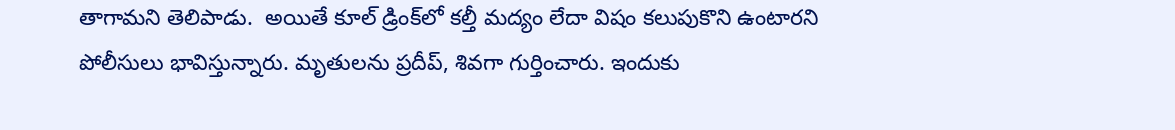తాగామని తెలిపాడు.  అయితే కూల్ డ్రింక్‌లో కల్తీ మద్యం లేదా విషం కలుపుకొని ఉంటారని పోలీసులు భావిస్తున్నారు. మృతులను ప్రదీప్‌, శివగా గుర్తించారు. ఇందుకు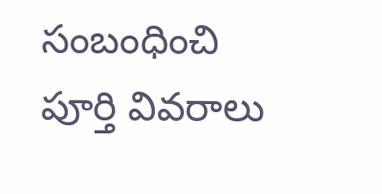సంబంధించి పూర్తి వివరాలు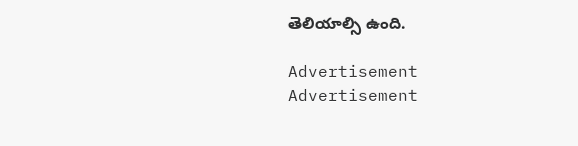తెలియాల్సి ఉంది.

Advertisement
Advertisement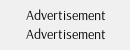Advertisement
Advertisement